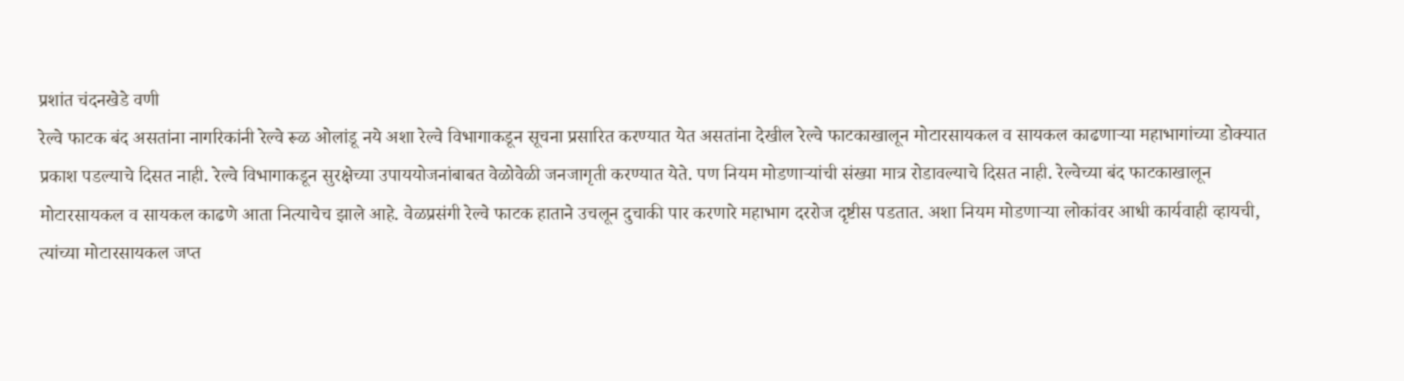प्रशांत चंदनखेडे वणी
रेल्वे फाटक बंद असतांना नागरिकांनी रेल्वे रूळ ओलांडू नये अशा रेल्वे विभागाकडून सूचना प्रसारित करण्यात येत असतांना देखील रेल्वे फाटकाखालून मोटारसायकल व सायकल काढणाऱ्या महाभागांच्या डोक्यात प्रकाश पडल्याचे दिसत नाही. रेल्वे विभागाकडून सुरक्षेच्या उपाययोजनांबाबत वेळोवेळी जनजागृती करण्यात येते. पण नियम मोडणाऱ्यांची संख्या मात्र रोडावल्याचे दिसत नाही. रेल्वेच्या बंद फाटकाखालून मोटारसायकल व सायकल काढणे आता नित्याचेच झाले आहे. वेळप्रसंगी रेल्वे फाटक हाताने उचलून दुचाकी पार करणारे महाभाग दररोज दृष्टीस पडतात. अशा नियम मोडणाऱ्या लोकांवर आधी कार्यवाही व्हायची, त्यांच्या मोटारसायकल जप्त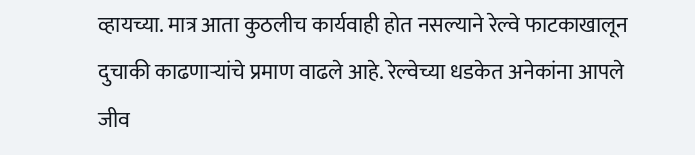व्हायच्या. मात्र आता कुठलीच कार्यवाही होत नसल्याने रेल्वे फाटकाखालून दुचाकी काढणाऱ्यांचे प्रमाण वाढले आहे. रेल्वेच्या धडकेत अनेकांना आपले जीव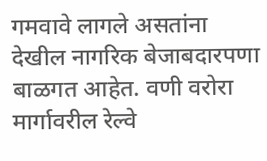गमवावे लागले असतांना देखील नागरिक बेजाबदारपणा बाळगत आहेत. वणी वरोरा मार्गावरील रेल्वे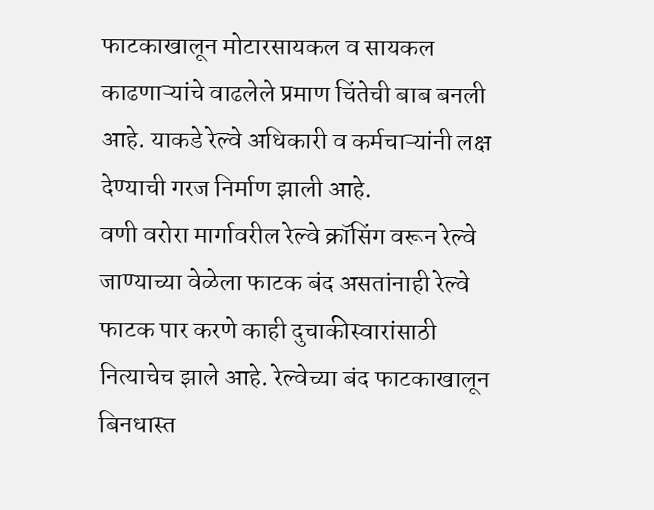फाटकाखालून मोटारसायकल व सायकल काढणाऱ्यांचे वाढलेले प्रमाण चिंतेची बाब बनली आहे. याकडे रेल्वे अधिकारी व कर्मचाऱ्यांनी लक्ष देण्याची गरज निर्माण झाली आहे.
वणी वरोरा मार्गावरील रेल्वे क्रॉसिंग वरून रेल्वे जाण्याच्या वेळेला फाटक बंद असतांनाही रेल्वे फाटक पार करणे काही दुचाकीस्वारांसाठी नित्याचेच झाले आहे. रेल्वेच्या बंद फाटकाखालून बिनधास्त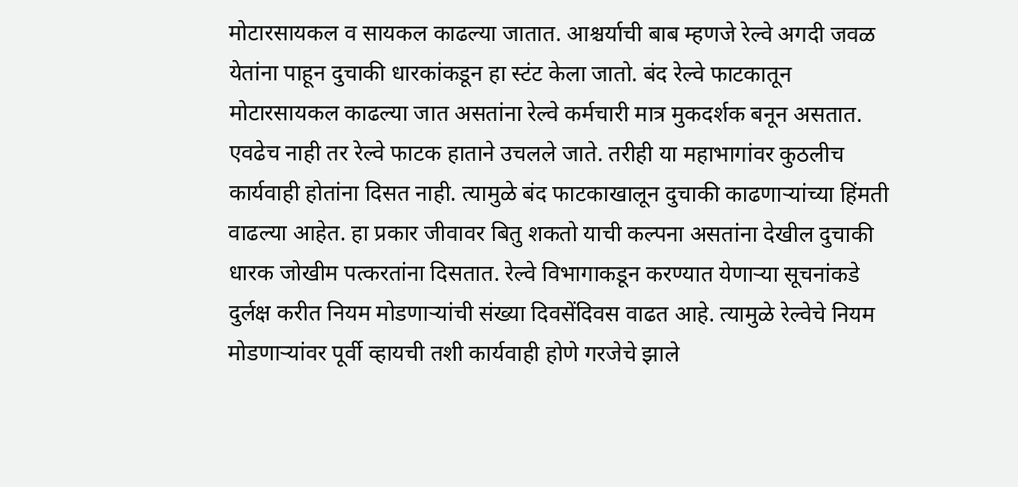मोटारसायकल व सायकल काढल्या जातात. आश्चर्याची बाब म्हणजे रेल्वे अगदी जवळ येतांना पाहून दुचाकी धारकांकडून हा स्टंट केला जातो. बंद रेल्वे फाटकातून मोटारसायकल काढल्या जात असतांना रेल्वे कर्मचारी मात्र मुकदर्शक बनून असतात. एवढेच नाही तर रेल्वे फाटक हाताने उचलले जाते. तरीही या महाभागांवर कुठलीच कार्यवाही होतांना दिसत नाही. त्यामुळे बंद फाटकाखालून दुचाकी काढणाऱ्यांच्या हिंमती वाढल्या आहेत. हा प्रकार जीवावर बितु शकतो याची कल्पना असतांना देखील दुचाकी धारक जोखीम पत्करतांना दिसतात. रेल्वे विभागाकडून करण्यात येणाऱ्या सूचनांकडे दुर्लक्ष करीत नियम मोडणाऱ्यांची संख्या दिवसेंदिवस वाढत आहे. त्यामुळे रेल्वेचे नियम मोडणाऱ्यांवर पूर्वी व्हायची तशी कार्यवाही होणे गरजेचे झाले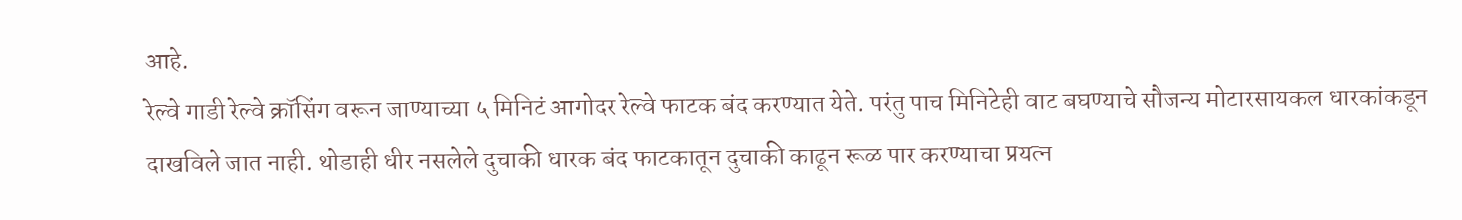आहे.
रेल्वे गाडी रेल्वे क्रॉसिंग वरून जाण्याच्या ५ मिनिटं आगोदर रेल्वे फाटक बंद करण्यात येते. परंतु पाच मिनिटेही वाट बघण्याचे सौजन्य मोटारसायकल धारकांकडून दाखविले जात नाही. थोडाही धीर नसलेले दुचाकी धारक बंद फाटकातून दुचाकी काढून रूळ पार करण्याचा प्रयत्न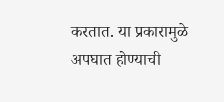करतात. या प्रकारामुळे अपघात होण्याची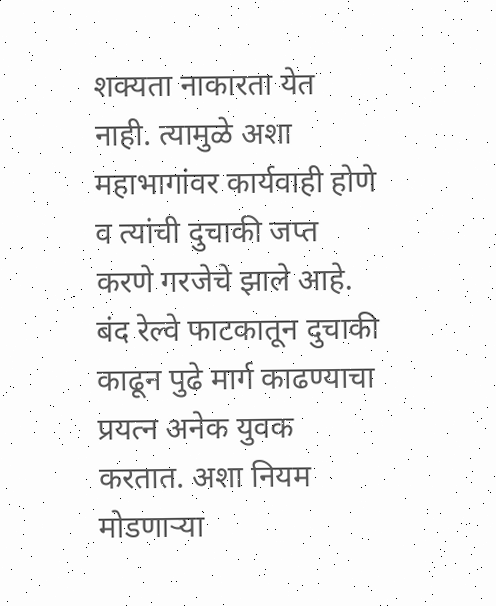शक्यता नाकारता येत नाही. त्यामुळे अशा महाभागांवर कार्यवाही होणे व त्यांची दुचाकी जप्त करणे गरजेचे झाले आहे. बंद रेल्वे फाटकातून दुचाकी काढून पुढे मार्ग काढण्याचा प्रयत्न अनेक युवक करतात. अशा नियम मोडणाऱ्या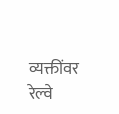व्यक्तींवर रेल्वे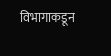विभागाकडून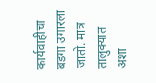कार्यवाहीचा बडगा उगारला जातो. मात्र तालुक्यात अशा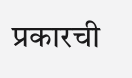प्रकारची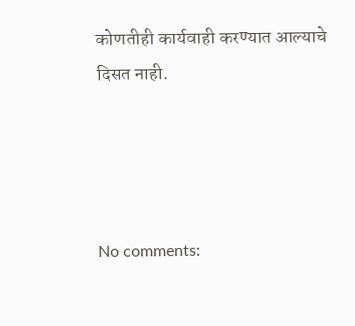कोणतीही कार्यवाही करण्यात आल्याचे दिसत नाही.




No comments: